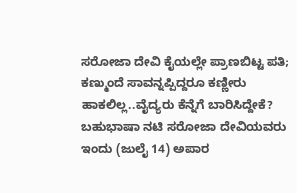ಸರೋಜಾ ದೇವಿ ಕೈಯಲ್ಲೇ ಪ್ರಾಣಬಿಟ್ಟ ಪತಿ; ಕಣ್ಮುಂದೆ ಸಾವನ್ನಪ್ಪಿದ್ದರೂ ಕಣ್ಣೀರು ಹಾಕಲಿಲ್ಲ..ವೈದ್ಯರು ಕೆನ್ನೆಗೆ ಬಾರಿಸಿದ್ದೇಕೆ?
ಬಹುಭಾಷಾ ನಟಿ ಸರೋಜಾ ದೇವಿಯವರು ಇಂದು (ಜುಲೈ 14) ಅಪಾರ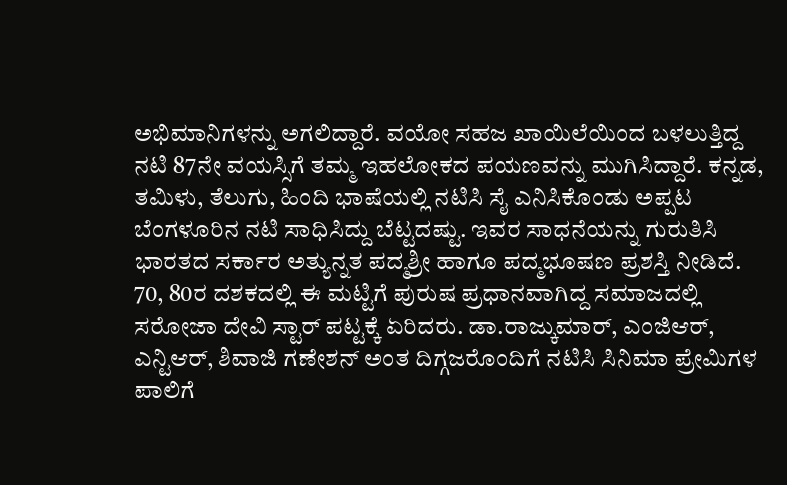ಅಭಿಮಾನಿಗಳನ್ನು ಅಗಲಿದ್ದಾರೆ. ವಯೋ ಸಹಜ ಖಾಯಿಲೆಯಿಂದ ಬಳಲುತ್ತಿದ್ದ ನಟಿ 87ನೇ ವಯಸ್ಸಿಗೆ ತಮ್ಮ ಇಹಲೋಕದ ಪಯಣವನ್ನು ಮುಗಿಸಿದ್ದಾರೆ. ಕನ್ನಡ, ತಮಿಳು, ತೆಲುಗು, ಹಿಂದಿ ಭಾಷೆಯಲ್ಲಿ ನಟಿಸಿ ಸೈ ಎನಿಸಿಕೊಂಡು ಅಪ್ಪಟ ಬೆಂಗಳೂರಿನ ನಟಿ ಸಾಧಿಸಿದ್ದು ಬೆಟ್ಟದಷ್ಟು. ಇವರ ಸಾಧನೆಯನ್ನು ಗುರುತಿಸಿ ಭಾರತದ ಸರ್ಕಾರ ಅತ್ಯುನ್ನತ ಪದ್ಮಶ್ರೀ ಹಾಗೂ ಪದ್ಮಭೂಷಣ ಪ್ರಶಸ್ತಿ ನೀಡಿದೆ.
70, 80ರ ದಶಕದಲ್ಲಿ ಈ ಮಟ್ಟಿಗೆ ಪುರುಷ ಪ್ರಧಾನವಾಗಿದ್ದ ಸಮಾಜದಲ್ಲಿ ಸರೋಜಾ ದೇವಿ ಸ್ಟಾರ್ ಪಟ್ಟಕ್ಕೆ ಏರಿದರು. ಡಾ.ರಾಜ್ಕುಮಾರ್, ಎಂಜಿಆರ್, ಎನ್ಟಿಆರ್, ಶಿವಾಜಿ ಗಣೇಶನ್ ಅಂತ ದಿಗ್ಗಜರೊಂದಿಗೆ ನಟಿಸಿ ಸಿನಿಮಾ ಪ್ರೇಮಿಗಳ ಪಾಲಿಗೆ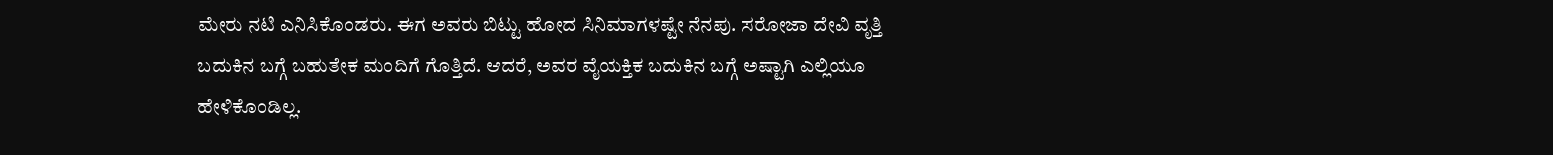ಮೇರು ನಟಿ ಎನಿಸಿಕೊಂಡರು. ಈಗ ಅವರು ಬಿಟ್ಟು ಹೋದ ಸಿನಿಮಾಗಳಷ್ಟೇ ನೆನಪು. ಸರೋಜಾ ದೇವಿ ವೃತ್ತಿ ಬದುಕಿನ ಬಗ್ಗೆ ಬಹುತೇಕ ಮಂದಿಗೆ ಗೊತ್ತಿದೆ. ಆದರೆ, ಅವರ ವೈಯಕ್ತಿಕ ಬದುಕಿನ ಬಗ್ಗೆ ಅಷ್ಟಾಗಿ ಎಲ್ಲಿಯೂ ಹೇಳಿಕೊಂಡಿಲ್ಲ.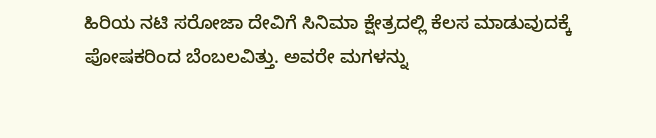ಹಿರಿಯ ನಟಿ ಸರೋಜಾ ದೇವಿಗೆ ಸಿನಿಮಾ ಕ್ಷೇತ್ರದಲ್ಲಿ ಕೆಲಸ ಮಾಡುವುದಕ್ಕೆ ಪೋಷಕರಿಂದ ಬೆಂಬಲವಿತ್ತು. ಅವರೇ ಮಗಳನ್ನು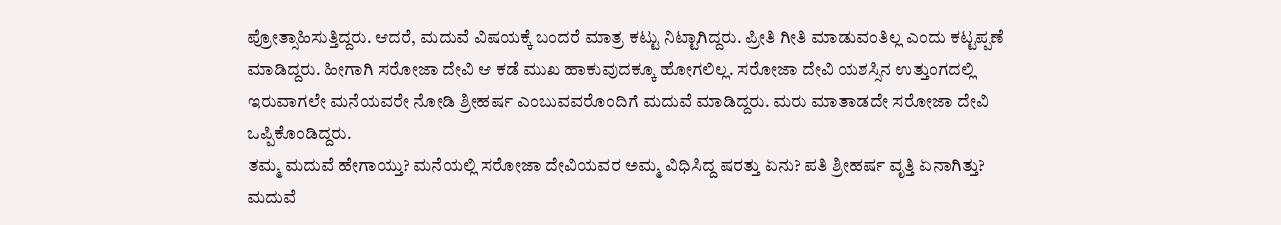ಪ್ರೋತ್ಸಾಹಿಸುತ್ತಿದ್ದರು. ಆದರೆ, ಮದುವೆ ವಿಷಯಕ್ಕೆ ಬಂದರೆ ಮಾತ್ರ ಕಟ್ಟು ನಿಟ್ಟಾಗಿದ್ದರು. ಪ್ರೀತಿ ಗೀತಿ ಮಾಡುವಂತಿಲ್ಲ ಎಂದು ಕಟ್ಟಪ್ಪಣೆ ಮಾಡಿದ್ದರು. ಹೀಗಾಗಿ ಸರೋಜಾ ದೇವಿ ಆ ಕಡೆ ಮುಖ ಹಾಕುವುದಕ್ಕೂ ಹೋಗಲಿಲ್ಲ. ಸರೋಜಾ ದೇವಿ ಯಶಸ್ಸಿನ ಉತ್ತುಂಗದಲ್ಲಿ ಇರುವಾಗಲೇ ಮನೆಯವರೇ ನೋಡಿ ಶ್ರೀಹರ್ಷ ಎಂಬುವವರೊಂದಿಗೆ ಮದುವೆ ಮಾಡಿದ್ದರು. ಮರು ಮಾತಾಡದೇ ಸರೋಜಾ ದೇವಿ ಒಪ್ಪಿಕೊಂಡಿದ್ದರು.
ತಮ್ಮ ಮದುವೆ ಹೇಗಾಯ್ತು? ಮನೆಯಲ್ಲಿ ಸರೋಜಾ ದೇವಿಯವರ ಅಮ್ಮ ವಿಧಿಸಿದ್ದ ಷರತ್ತು ಏನು? ಪತಿ ಶ್ರೀಹರ್ಷ ವೃತ್ತಿ ಏನಾಗಿತ್ತು? ಮದುವೆ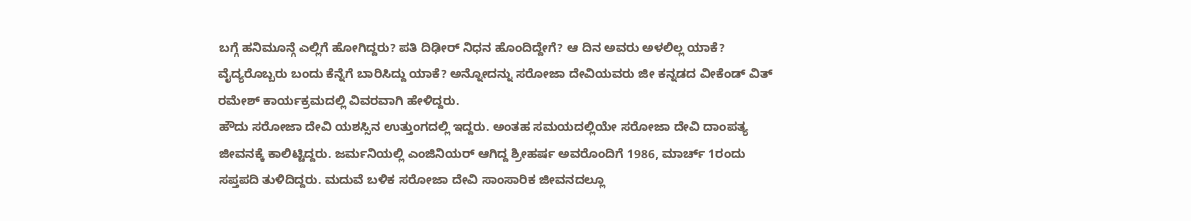ಬಗ್ಗೆ ಹನಿಮೂನ್ಗೆ ಎಲ್ಲಿಗೆ ಹೋಗಿದ್ದರು? ಪತಿ ದಿಢೀರ್ ನಿಧನ ಹೊಂದಿದ್ದೇಗೆ? ಆ ದಿನ ಅವರು ಅಳಲಿಲ್ಲ ಯಾಕೆ? ವೈದ್ಯರೊಬ್ಬರು ಬಂದು ಕೆನ್ನೆಗೆ ಬಾರಿಸಿದ್ದು ಯಾಕೆ? ಅನ್ನೋದನ್ನು ಸರೋಜಾ ದೇವಿಯವರು ಜೀ ಕನ್ನಡದ ವೀಕೆಂಡ್ ವಿತ್ ರಮೇಶ್ ಕಾರ್ಯಕ್ರಮದಲ್ಲಿ ವಿವರವಾಗಿ ಹೇಳಿದ್ದರು.
ಹೌದು ಸರೋಜಾ ದೇವಿ ಯಶಸ್ಸಿನ ಉತ್ತುಂಗದಲ್ಲಿ ಇದ್ದರು. ಅಂತಹ ಸಮಯದಲ್ಲಿಯೇ ಸರೋಜಾ ದೇವಿ ದಾಂಪತ್ಯ ಜೀವನಕ್ಕೆ ಕಾಲಿಟ್ಟಿದ್ದರು. ಜರ್ಮನಿಯಲ್ಲಿ ಎಂಜಿನಿಯರ್ ಆಗಿದ್ದ ಶ್ರೀಹರ್ಷ ಅವರೊಂದಿಗೆ 1986, ಮಾರ್ಚ್ 1ರಂದು ಸಪ್ತಪದಿ ತುಳಿದಿದ್ದರು. ಮದುವೆ ಬಳಿಕ ಸರೋಜಾ ದೇವಿ ಸಾಂಸಾರಿಕ ಜೀವನದಲ್ಲೂ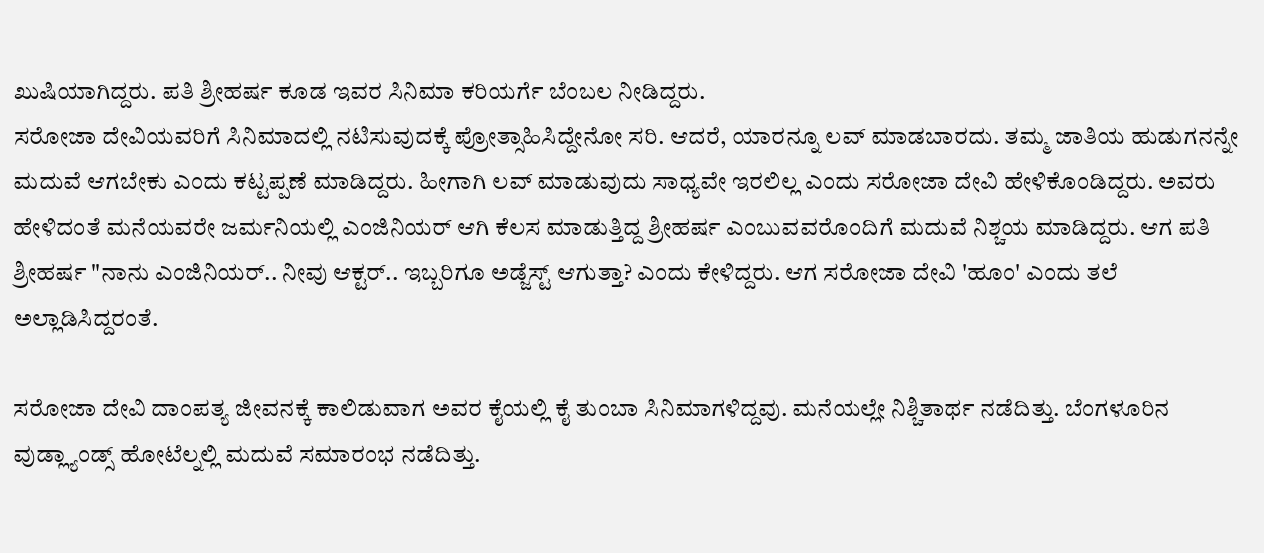ಖುಷಿಯಾಗಿದ್ದರು. ಪತಿ ಶ್ರೀಹರ್ಷ ಕೂಡ ಇವರ ಸಿನಿಮಾ ಕರಿಯರ್ಗೆ ಬೆಂಬಲ ನೀಡಿದ್ದರು.
ಸರೋಜಾ ದೇವಿಯವರಿಗೆ ಸಿನಿಮಾದಲ್ಲಿ ನಟಿಸುವುದಕ್ಕೆ ಪ್ರೋತ್ಸಾಹಿಸಿದ್ದೇನೋ ಸರಿ. ಆದರೆ, ಯಾರನ್ನೂ ಲವ್ ಮಾಡಬಾರದು. ತಮ್ಮ ಜಾತಿಯ ಹುಡುಗನನ್ನೇ ಮದುವೆ ಆಗಬೇಕು ಎಂದು ಕಟ್ಟಪ್ಪಣೆ ಮಾಡಿದ್ದರು. ಹೀಗಾಗಿ ಲವ್ ಮಾಡುವುದು ಸಾಧ್ಯವೇ ಇರಲಿಲ್ಲ ಎಂದು ಸರೋಜಾ ದೇವಿ ಹೇಳಿಕೊಂಡಿದ್ದರು. ಅವರು ಹೇಳಿದಂತೆ ಮನೆಯವರೇ ಜರ್ಮನಿಯಲ್ಲಿ ಎಂಜಿನಿಯರ್ ಆಗಿ ಕೆಲಸ ಮಾಡುತ್ತಿದ್ದ ಶ್ರೀಹರ್ಷ ಎಂಬುವವರೊಂದಿಗೆ ಮದುವೆ ನಿಶ್ಚಯ ಮಾಡಿದ್ದರು. ಆಗ ಪತಿ ಶ್ರೀಹರ್ಷ "ನಾನು ಎಂಜಿನಿಯರ್.. ನೀವು ಆಕ್ಟರ್.. ಇಬ್ಬರಿಗೂ ಅಡ್ಜೆಸ್ಟ್ ಆಗುತ್ತಾ? ಎಂದು ಕೇಳಿದ್ದರು. ಆಗ ಸರೋಜಾ ದೇವಿ 'ಹೂಂ' ಎಂದು ತಲೆ ಅಲ್ಲಾಡಿಸಿದ್ದರಂತೆ.

ಸರೋಜಾ ದೇವಿ ದಾಂಪತ್ಯ ಜೀವನಕ್ಕೆ ಕಾಲಿಡುವಾಗ ಅವರ ಕೈಯಲ್ಲಿ ಕೈ ತುಂಬಾ ಸಿನಿಮಾಗಳಿದ್ದವು. ಮನೆಯಲ್ಲೇ ನಿಶ್ಚಿತಾರ್ಥ ನಡೆದಿತ್ತು. ಬೆಂಗಳೂರಿನ ವುಡ್ಲ್ಯಾಂಡ್ಸ್ ಹೋಟೆಲ್ನಲ್ಲಿ ಮದುವೆ ಸಮಾರಂಭ ನಡೆದಿತ್ತು.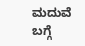ಮದುವೆ ಬಗ್ಗೆ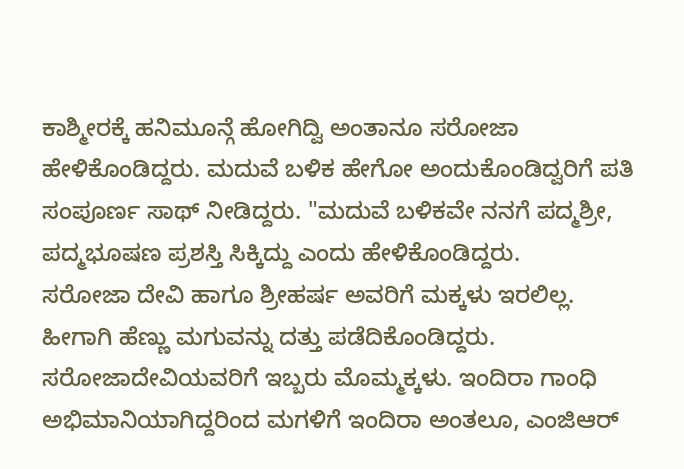ಕಾಶ್ಮೀರಕ್ಕೆ ಹನಿಮೂನ್ಗೆ ಹೋಗಿದ್ವಿ ಅಂತಾನೂ ಸರೋಜಾ ಹೇಳಿಕೊಂಡಿದ್ದರು. ಮದುವೆ ಬಳಿಕ ಹೇಗೋ ಅಂದುಕೊಂಡಿದ್ವರಿಗೆ ಪತಿ ಸಂಪೂರ್ಣ ಸಾಥ್ ನೀಡಿದ್ದರು. "ಮದುವೆ ಬಳಿಕವೇ ನನಗೆ ಪದ್ಮಶ್ರೀ, ಪದ್ಮಭೂಷಣ ಪ್ರಶಸ್ತಿ ಸಿಕ್ಕಿದ್ದು ಎಂದು ಹೇಳಿಕೊಂಡಿದ್ದರು.
ಸರೋಜಾ ದೇವಿ ಹಾಗೂ ಶ್ರೀಹರ್ಷ ಅವರಿಗೆ ಮಕ್ಕಳು ಇರಲಿಲ್ಲ. ಹೀಗಾಗಿ ಹೆಣ್ಣು ಮಗುವನ್ನು ದತ್ತು ಪಡೆದಿಕೊಂಡಿದ್ದರು. ಸರೋಜಾದೇವಿಯವರಿಗೆ ಇಬ್ಬರು ಮೊಮ್ಮಕ್ಕಳು. ಇಂದಿರಾ ಗಾಂಧಿ ಅಭಿಮಾನಿಯಾಗಿದ್ದರಿಂದ ಮಗಳಿಗೆ ಇಂದಿರಾ ಅಂತಲೂ, ಎಂಜಿಆರ್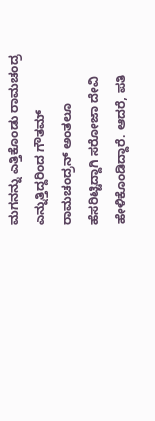ಮಗನನ್ನು ಎತ್ತಿಕೊಂಡು ರಾಮಚಂದ್ರ ಎನ್ನುತ್ತಿದ್ದರಿಂದ ಗೌತಮ್ ರಾಮಚಂದ್ರನ್ ಅಂತಲೂ ಹೆಸರಿಟ್ಟಿದ್ದಾಗಿ ಸರೋಜಾ ದೇವಿ ಹೇಳಿಕೊಂಡಿದ್ದಾರೆ. ಆದರೆ, ಪತಿ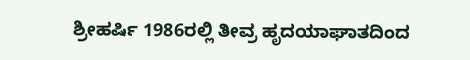ಶ್ರೀಹರ್ಷಿ 1986ರಲ್ಲಿ ತೀವ್ರ ಹೃದಯಾಘಾತದಿಂದ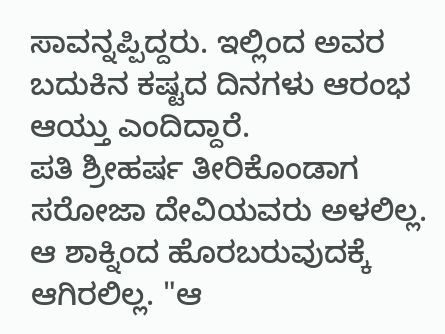ಸಾವನ್ನಪ್ಪಿದ್ದರು. ಇಲ್ಲಿಂದ ಅವರ ಬದುಕಿನ ಕಷ್ಟದ ದಿನಗಳು ಆರಂಭ ಆಯ್ತು ಎಂದಿದ್ದಾರೆ.
ಪತಿ ಶ್ರೀಹರ್ಷ ತೀರಿಕೊಂಡಾಗ ಸರೋಜಾ ದೇವಿಯವರು ಅಳಲಿಲ್ಲ. ಆ ಶಾಕ್ನಿಂದ ಹೊರಬರುವುದಕ್ಕೆ ಆಗಿರಲಿಲ್ಲ. "ಆ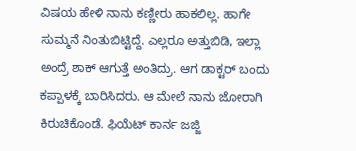ವಿಷಯ ಹೇಳಿ ನಾನು ಕಣ್ಣೀರು ಹಾಕಲಿಲ್ಲ. ಹಾಗೇ ಸುಮ್ಮನೆ ನಿಂತುಬಿಟ್ಟಿದ್ದೆ. ಎಲ್ಲರೂ ಅತ್ತುಬಿಡಿ, ಇಲ್ಲಾ ಅಂದ್ರೆ ಶಾಕ್ ಆಗುತ್ತೆ ಅಂತಿದ್ರು. ಆಗ ಡಾಕ್ಟರ್ ಬಂದು ಕಪ್ಪಾಳಕ್ಕೆ ಬಾರಿಸಿದರು. ಆ ಮೇಲೆ ನಾನು ಜೋರಾಗಿ ಕಿರುಚಿಕೊಂಡೆ. ಫಿಯೆಟ್ ಕಾರ್ನ ಜಜ್ಜಿ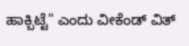ಹಾಕ್ಬಿಟ್ಟೆ" ಎಂದು ವೀಕೆಂಡ್ ವಿತ್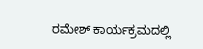ರಮೇಶ್ ಕಾರ್ಯಕ್ರಮದಲ್ಲಿ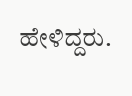ಹೇಳಿದ್ದರು.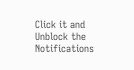Click it and Unblock the Notifications